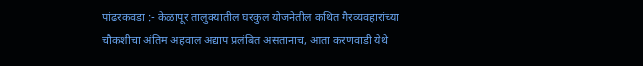पांढरकवडा :- केळापूर तालुक्यातील घरकुल योजनेतील कथित गैरव्यवहारांच्या चौकशीचा अंतिम अहवाल अद्याप प्रलंबित असतानाच, आता करणवाडी येथे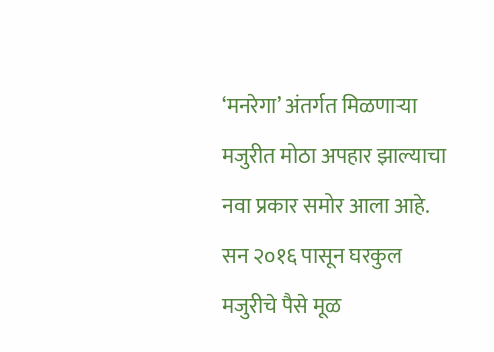‘मनरेगा’ अंतर्गत मिळणाऱ्या मजुरीत मोठा अपहार झाल्याचा नवा प्रकार समोर आला आहे. सन २०१६ पासून घरकुल मजुरीचे पैसे मूळ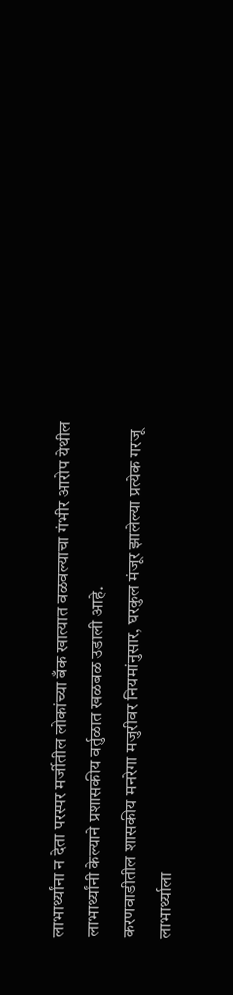लाभार्थ्यांना न देता परस्पर मर्जीतील लोकांच्या बँक खात्यात वळवल्याचा गंभीर आरोप येथील लाभार्थ्यांनी केल्याने प्रशासकीय वर्तुळात खळबळ उडाली आहे.
करणवाडीतील शासकीय मनरेगा मजुरीवर नियमांनुसार, घरकुल मंजूर झालेल्या प्रत्येक गरजू लाभार्थ्याला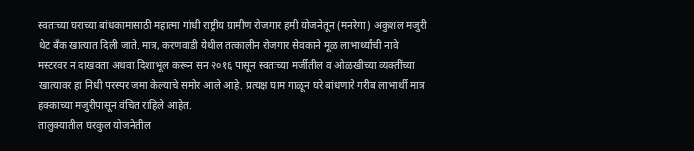स्वतःच्या घराच्या बांधकामासाठी महात्मा गांधी राष्ट्रीय ग्रामीण रोजगार हमी योजनेतून (मनरेगा) अकुशल मजुरी थेट बँक खात्यात दिली जाते. मात्र, करणवाडी येथील तत्कालीन रोजगार सेवकाने मूळ लाभार्थ्यांची नावे मस्टरवर न दाखवता अथवा दिशाभूल करून सन २०१६ पासून स्वतःच्या मर्जीतील व ओळखीच्या व्यक्तींच्या खात्यावर हा निधी परस्पर जमा केल्याचे समोर आले आहे. प्रत्यक्ष घाम गाळून घरे बांधणारे गरीब लाभार्थी मात्र हक्काच्या मजुरीपासून वंचित राहिले आहेत.
तालुक्यातील घरकुल योजनेतील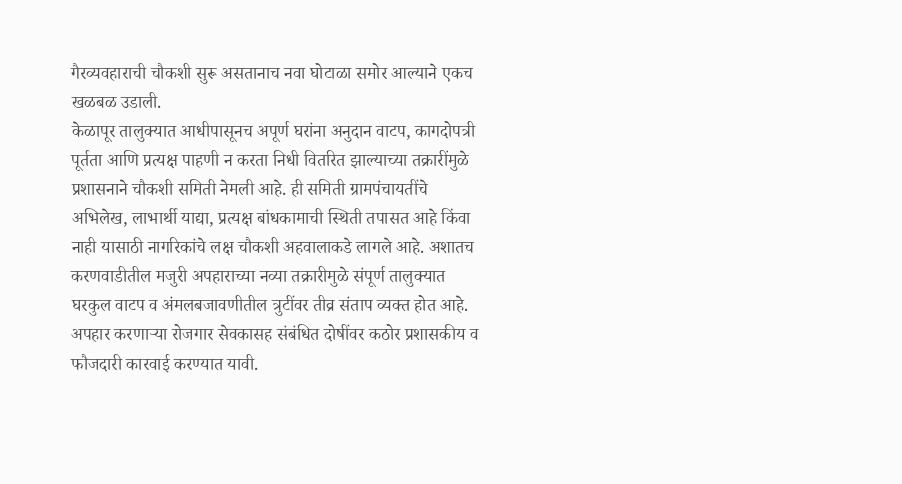गैरव्यवहाराची चौकशी सुरू असतानाच नवा घोटाळा समोर आल्याने एकच खळबळ उडाली.
केळापूर तालुक्यात आधीपासूनच अपूर्ण घरांना अनुदान वाटप, कागदोपत्री पूर्तता आणि प्रत्यक्ष पाहणी न करता निधी वितरित झाल्याच्या तक्रारींमुळे प्रशासनाने चौकशी समिती नेमली आहे. ही समिती ग्रामपंचायतींचे अभिलेख, लाभार्थी याद्या, प्रत्यक्ष बांधकामाची स्थिती तपासत आहे किंवा नाही यासाठी नागरिकांचे लक्ष चौकशी अहवालाकडे लागले आहे. अशातच करणवाडीतील मजुरी अपहाराच्या नव्या तक्रारीमुळे संपूर्ण तालुक्यात घरकुल वाटप व अंमलबजावणीतील त्रुटींवर तीव्र संताप व्यक्त होत आहे. अपहार करणाऱ्या रोजगार सेवकासह संबंधित दोषींवर कठोर प्रशासकीय व फौजदारी कारवाई करण्यात यावी.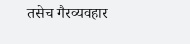तसेच गैरव्यवहार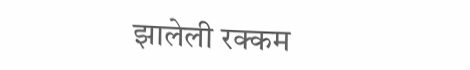झालेली रक्कम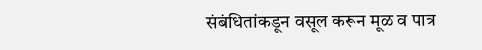संबंधितांकडून वसूल करून मूळ व पात्र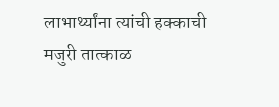लाभार्थ्यांना त्यांची हक्काची मजुरी तात्काळ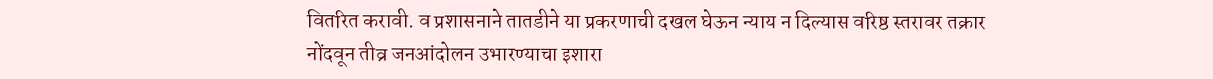वितरित करावी. व प्रशासनाने तातडीने या प्रकरणाची दखल घेऊन न्याय न दिल्यास वरिष्ठ स्तरावर तक्रार नोंदवून तीव्र जनआंदोलन उभारण्याचा इशारा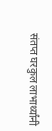संतप्त घरकुल लाभार्थ्यांनी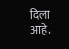दिला आहे.